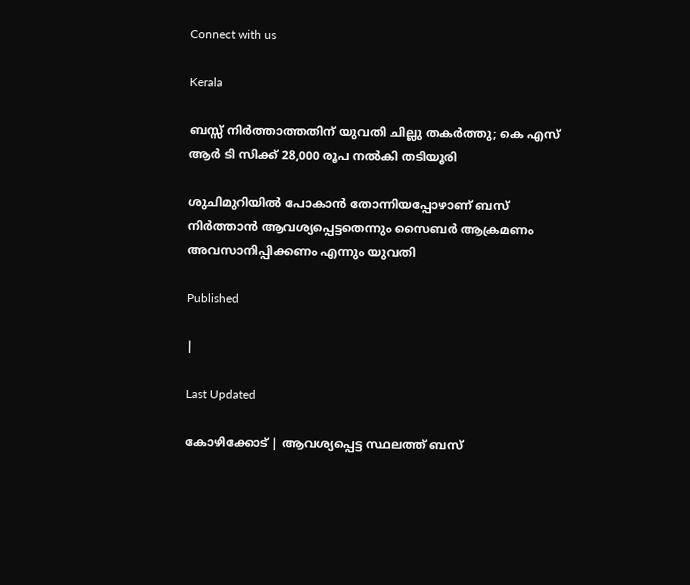Connect with us

Kerala

ബസ്സ് നിര്‍ത്താത്തതിന് യുവതി ചില്ലു തകര്‍ത്തു; കെ എസ് ആര്‍ ടി സിക്ക് 28,000 രൂപ നല്‍കി തടിയൂരി

ശുചിമുറിയില്‍ പോകാന്‍ തോന്നിയപ്പോഴാണ് ബസ് നിര്‍ത്താന്‍ ആവശ്യപ്പെട്ടതെന്നും സൈബര്‍ ആക്രമണം അവസാനിപ്പിക്കണം എന്നും യുവതി

Published

|

Last Updated

കോഴിക്കോട് | ആവശ്യപ്പെട്ട സ്ഥലത്ത് ബസ്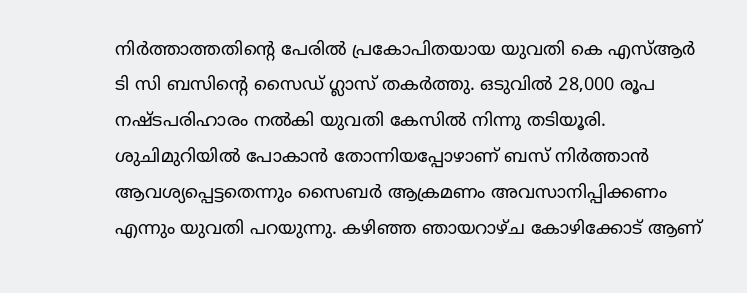നിര്‍ത്താത്തതിന്റെ പേരില്‍ പ്രകോപിതയായ യുവതി കെ എസ്ആര്‍ ടി സി ബസിന്റെ സൈഡ് ഗ്ലാസ് തകര്‍ത്തു. ഒടുവില്‍ 28,000 രൂപ നഷ്ടപരിഹാരം നല്‍കി യുവതി കേസില്‍ നിന്നു തടിയൂരി. ശുചിമുറിയില്‍ പോകാന്‍ തോന്നിയപ്പോഴാണ് ബസ് നിര്‍ത്താന്‍ ആവശ്യപ്പെട്ടതെന്നും സൈബര്‍ ആക്രമണം അവസാനിപ്പിക്കണം എന്നും യുവതി പറയുന്നു. കഴിഞ്ഞ ഞായറാഴ്ച കോഴിക്കോട് ആണ്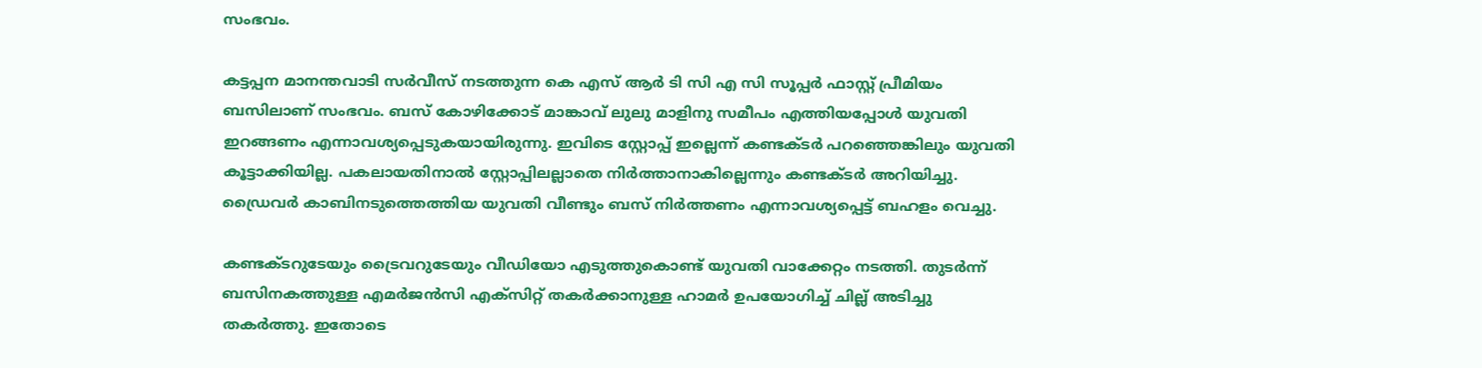സംഭവം.

കട്ടപ്പന മാനന്തവാടി സര്‍വീസ് നടത്തുന്ന കെ എസ് ആര്‍ ടി സി എ സി സൂപ്പര്‍ ഫാസ്റ്റ് പ്രീമിയം ബസിലാണ് സംഭവം. ബസ് കോഴിക്കോട് മാങ്കാവ് ലുലു മാളിനു സമീപം എത്തിയപ്പോള്‍ യുവതി ഇറങ്ങണം എന്നാവശ്യപ്പെടുകയായിരുന്നു. ഇവിടെ സ്റ്റോപ്പ് ഇല്ലെന്ന് കണ്ടക്ടര്‍ പറഞ്ഞെങ്കിലും യുവതി കൂട്ടാക്കിയില്ല. പകലായതിനാല്‍ സ്റ്റോപ്പിലല്ലാതെ നിര്‍ത്താനാകില്ലെന്നും കണ്ടക്ടര്‍ അറിയിച്ചു. ഡ്രൈവര്‍ കാബിനടുത്തെത്തിയ യുവതി വീണ്ടും ബസ് നിര്‍ത്തണം എന്നാവശ്യപ്പെട്ട് ബഹളം വെച്ചു.

കണ്ടക്ടറുടേയും ട്രൈവറുടേയും വീഡിയോ എടുത്തുകൊണ്ട് യുവതി വാക്കേറ്റം നടത്തി. തുടര്‍ന്ന് ബസിനകത്തുള്ള എമര്‍ജന്‍സി എക്‌സിറ്റ് തകര്‍ക്കാനുള്ള ഹാമര്‍ ഉപയോഗിച്ച് ചില്ല് അടിച്ചു തകര്‍ത്തു. ഇതോടെ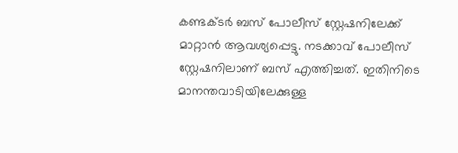കണ്ടക്ടര്‍ ബസ് പോലീസ് സ്റ്റേഷനിലേക്ക് മാറ്റാന്‍ ആവശ്യപ്പെട്ടു. നടക്കാവ് പോലീസ് സ്റ്റേഷനിലാണ് ബസ് എത്തിച്ചത്. ഇതിനിടെ മാനന്തവാടിയിലേക്കുള്ള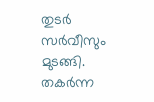തുടര്‍ സര്‍വീസും മുടങ്ങി. തകര്‍ന്ന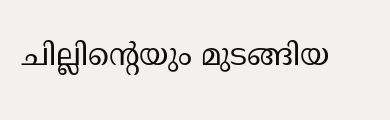ചില്ലിന്റെയും മുടങ്ങിയ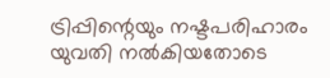ട്രിപ്പിന്റെയും നഷ്ടപരിഹാരം യുവതി നല്‍കിയതോടെ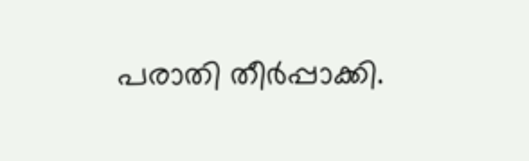പരാതി തീര്‍പ്പാക്കി.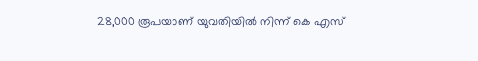28,000 രൂപയാണ് യുവതിയില്‍ നിന്ന് കെ എസ്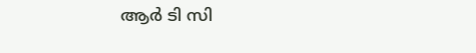ആര്‍ ടി സി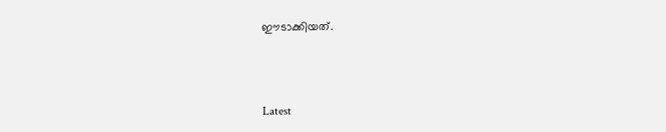ഈടാക്കിയത്.



Latest